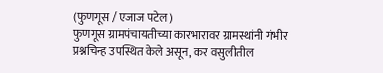(फुणगूस / एजाज पटेल)
फुणगूस ग्रामपंचायतीच्या कारभारावर ग्रामस्थांनी गंभीर प्रश्नचिन्ह उपस्थित केले असून, कर वसुलीतील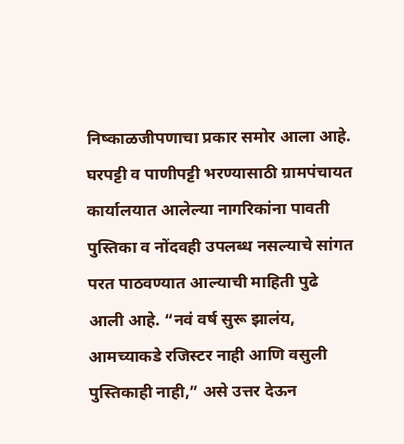निष्काळजीपणाचा प्रकार समोर आला आहे. घरपट्टी व पाणीपट्टी भरण्यासाठी ग्रामपंचायत कार्यालयात आलेल्या नागरिकांना पावती पुस्तिका व नोंदवही उपलब्ध नसल्याचे सांगत परत पाठवण्यात आल्याची माहिती पुढे आली आहे. “नवं वर्ष सुरू झालंय, आमच्याकडे रजिस्टर नाही आणि वसुली पुस्तिकाही नाही,” असे उत्तर देऊन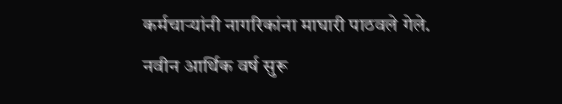कर्मचाऱ्यांनी नागरिकांना माघारी पाठवले गेले.
नवीन आर्थिक वर्ष सुरू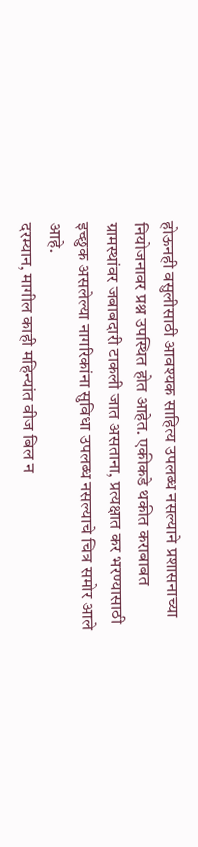होऊनही वसुलीसाठी आवश्यक साहित्य उपलब्ध नसल्याने प्रशासनाच्या नियोजनावर प्रश्न उपस्थित होत आहेत. एकीकडे थकीत कराबाबत ग्रामस्थांवर जबाबदारी टाकली जात असताना, प्रत्यक्षात कर भरण्यासाठी इच्छुक असलेल्या नागरिकांना सुविधा उपलब्ध नसल्याचे चित्र समोर आले आहे.
दरम्यान, मागील काही महिन्यांत वीज बिल न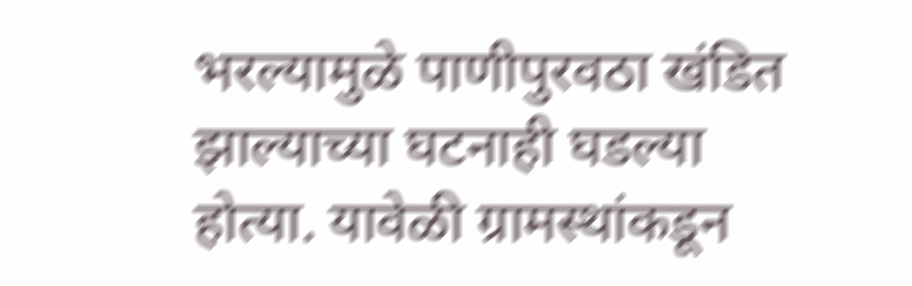भरल्यामुळे पाणीपुरवठा खंडित झाल्याच्या घटनाही घडल्या होत्या. यावेळी ग्रामस्थांकडून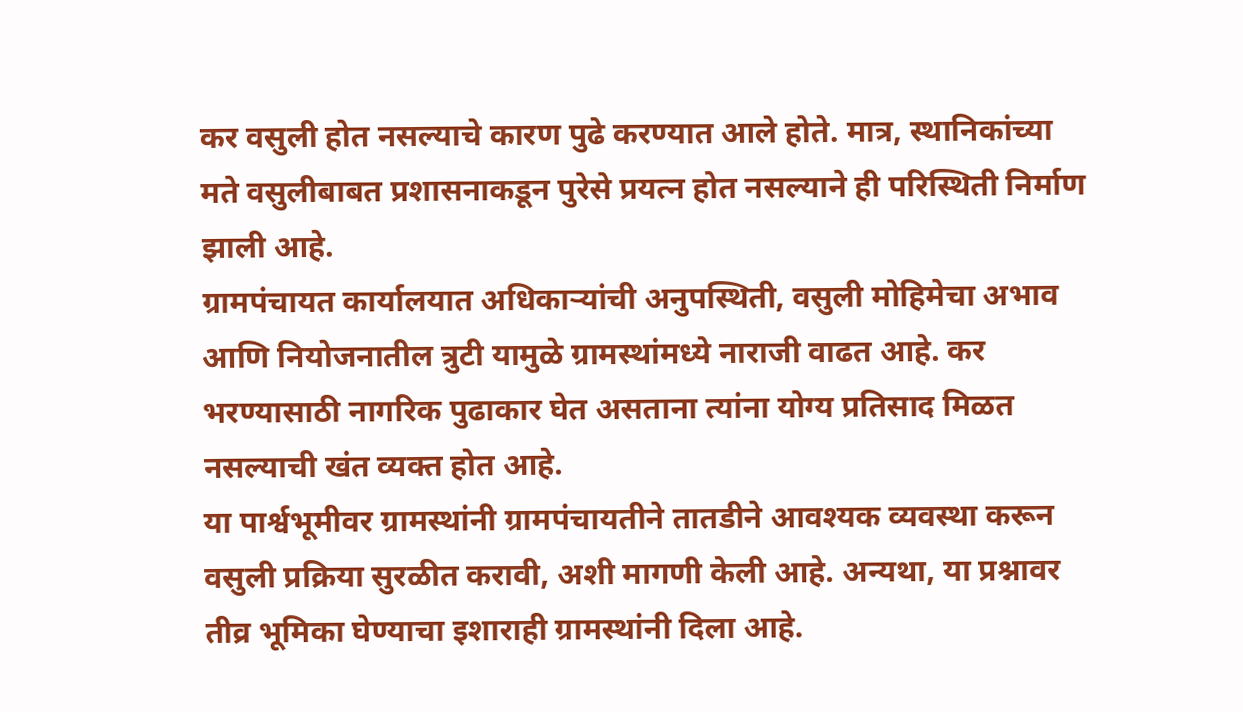कर वसुली होत नसल्याचे कारण पुढे करण्यात आले होते. मात्र, स्थानिकांच्या मते वसुलीबाबत प्रशासनाकडून पुरेसे प्रयत्न होत नसल्याने ही परिस्थिती निर्माण झाली आहे.
ग्रामपंचायत कार्यालयात अधिकाऱ्यांची अनुपस्थिती, वसुली मोहिमेचा अभाव आणि नियोजनातील त्रुटी यामुळे ग्रामस्थांमध्ये नाराजी वाढत आहे. कर भरण्यासाठी नागरिक पुढाकार घेत असताना त्यांना योग्य प्रतिसाद मिळत नसल्याची खंत व्यक्त होत आहे.
या पार्श्वभूमीवर ग्रामस्थांनी ग्रामपंचायतीने तातडीने आवश्यक व्यवस्था करून वसुली प्रक्रिया सुरळीत करावी, अशी मागणी केली आहे. अन्यथा, या प्रश्नावर तीव्र भूमिका घेण्याचा इशाराही ग्रामस्थांनी दिला आहे.